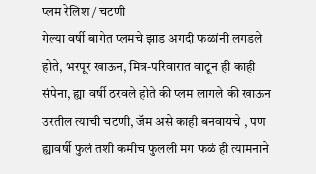प्लम रेलिश / चटणी
गेल्या वर्षी बागेत प्लमचे झाड अगदी फळांनी लगडले होते, भरपूर खाऊन, मित्र-परिवारात वाटून ही काही संपेना, ह्या वर्षी ठरवले होते की प्लम लागले की खाऊन उरतील त्याची चटणी, जॅम असे काही बनवायचे , पण ह्यावर्षी फुलं तशी कमीच फुलली मग फळं ही त्यामनाने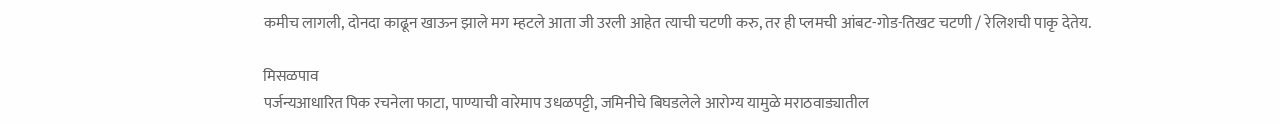कमीच लागली, दोनदा काढून खाऊन झाले मग म्हटले आता जी उरली आहेत त्याची चटणी करु, तर ही प्लमची आंबट-गोड-तिखट चटणी / रेलिशची पाकृ देतेय.

मिसळपाव
पर्जन्यआधारित पिक रचनेला फाटा, पाण्याची वारेमाप उधळपट्टी, जमिनीचे बिघडलेले आरोग्य यामुळे मराठवाड्यातील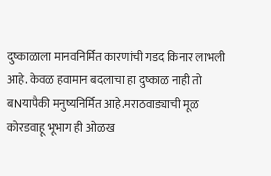दुष्काळाला मानवनिर्मित कारणांची गडद किनार लाभली आहे. केवळ हवामान बदलाचा हा दुष्काळ नाही तो बNयापैकी मनुष्यनिर्मित आहे.मराठवाड्याची मूळ कोरडवाहू भूभाग ही ओळख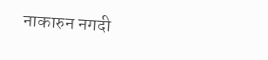नाकारुन नगदी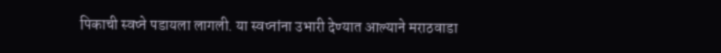पिकाची स्वप्ने पडायला लागली. या स्वप्नांना उभारी देण्यात आल्याने मराठवाडा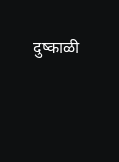दुष्काळी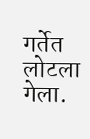गर्तेत लोटला गेला.